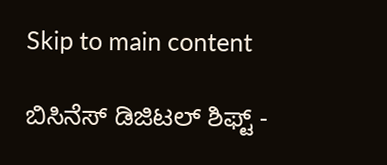Skip to main content

ಬಿಸಿನೆಸ್‌ ಡಿಜಿಟಲ್‌ ಶಿಫ್ಟ್‌ -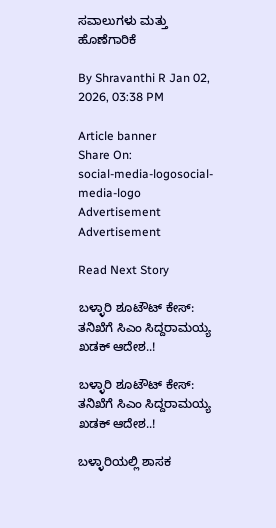ಸವಾಲುಗಳು ಮತ್ತು ಹೊಣೆಗಾರಿಕೆ

By Shravanthi R Jan 02, 2026, 03:38 PM

Article banner
Share On:
social-media-logosocial-media-logo
Advertisement
Advertisement

Read Next Story

ಬಳ್ಳಾರಿ ಶೂಟೌಟ್ ಕೇಸ್: ತನಿಖೆಗೆ ಸಿಎಂ ಸಿದ್ದರಾಮಯ್ಯ ಖಡಕ್ ಆದೇಶ..!

ಬಳ್ಳಾರಿ ಶೂಟೌಟ್ ಕೇಸ್: ತನಿಖೆಗೆ ಸಿಎಂ ಸಿದ್ದರಾಮಯ್ಯ ಖಡಕ್ ಆದೇಶ..!

ಬಳ್ಳಾರಿಯಲ್ಲಿ ಶಾಸಕ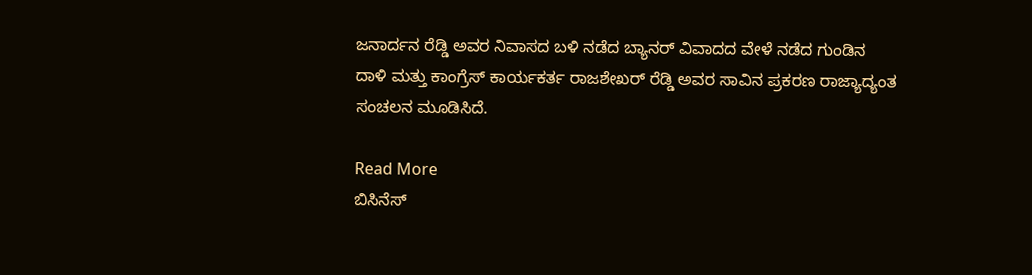ಜನಾರ್ದನ ರೆಡ್ಡಿ ಅವರ ನಿವಾಸದ ಬಳಿ ನಡೆದ ಬ್ಯಾನರ್ ವಿವಾದದ ವೇಳೆ ನಡೆದ ಗುಂಡಿನ ದಾಳಿ ಮತ್ತು ಕಾಂಗ್ರೆಸ್ ಕಾರ್ಯಕರ್ತ ರಾಜಶೇಖರ್ ರೆಡ್ಡಿ ಅವರ ಸಾವಿನ ಪ್ರಕರಣ ರಾಜ್ಯಾದ್ಯಂತ ಸಂಚಲನ ಮೂಡಿಸಿದೆ.

Read More
ಬಿಸಿನೆಸ್‌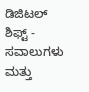ಡಿಜಿಟಲ್‌ ಶಿಫ್ಟ್‌ - ಸವಾಲುಗಳು ಮತ್ತು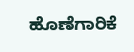ಹೊಣೆಗಾರಿಕೆ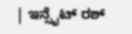| ಇನ್ಸೈಟ್ ರಶ್